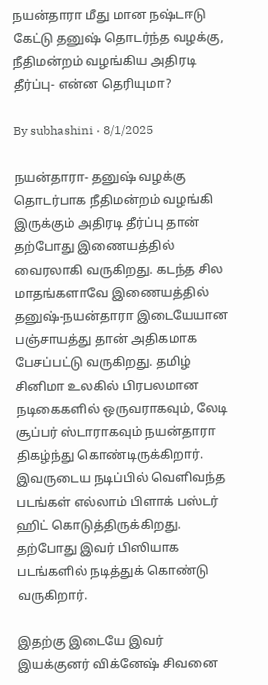நயன்தாரா மீது மான நஷ்டஈடு கேட்டு தனுஷ் தொடர்ந்த வழக்கு, நீதிமன்றம் வழங்கிய அதிரடி தீர்ப்பு- என்ன தெரியுமா?

By subhashini · 8/1/2025

நயன்தாரா- தனுஷ் வழக்கு தொடர்பாக நீதிமன்றம் வழங்கி இருக்கும் அதிரடி தீர்ப்பு தான் தற்போது இணையத்தில் வைரலாகி வருகிறது. கடந்த சில மாதங்களாவே இணையத்தில் தனுஷ்-நயன்தாரா இடையேயான பஞ்சாயத்து தான் அதிகமாக பேசப்பட்டு வருகிறது. தமிழ் சினிமா உலகில் பிரபலமான நடிகைகளில் ஒருவராகவும், லேடி சூப்பர் ஸ்டாராகவும் நயன்தாரா திகழ்ந்து கொண்டிருக்கிறார். இவருடைய நடிப்பில் வெளிவந்த படங்கள் எல்லாம் பிளாக் பஸ்டர் ஹிட் கொடுத்திருக்கிறது. தற்போது இவர் பிஸியாக படங்களில் நடித்துக் கொண்டு வருகிறார்.

இதற்கு இடையே இவர் இயக்குனர் விக்னேஷ் சிவனை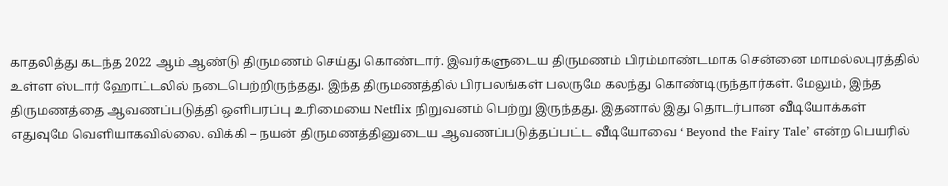காதலித்து கடந்த 2022 ஆம் ஆண்டு திருமணம் செய்து கொண்டார். இவர்களுடைய திருமணம் பிரம்மாண்டமாக சென்னை மாமல்லபுரத்தில் உள்ள ஸ்டார் ஹோட்டலில் நடைபெற்றிருந்தது. இந்த திருமணத்தில் பிரபலங்கள் பலருமே கலந்து கொண்டிருந்தார்கள். மேலும், இந்த திருமணத்தை ஆவணப்படுத்தி ஒளிபரப்பு உரிமையை Netflix நிறுவனம் பெற்று இருந்தது. இதனால் இது தொடர்பான வீடியோக்கள் எதுவுமே வெளியாகவில்லை. விக்கி – நயன் திருமணத்தினுடைய ஆவணப்படுத்தப்பட்ட வீடியோவை ‘ Beyond the Fairy Tale’ என்ற பெயரில்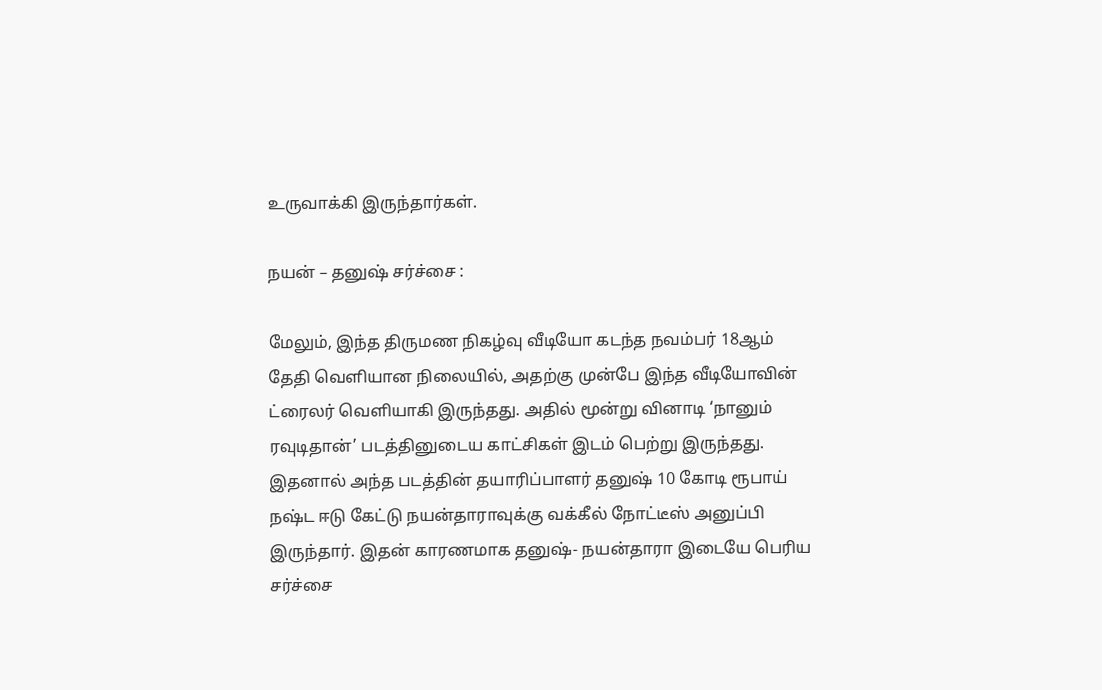உருவாக்கி இருந்தார்கள்.

நயன் – தனுஷ் சர்ச்சை :

மேலும், இந்த திருமண நிகழ்வு வீடியோ கடந்த நவம்பர் 18ஆம் தேதி வெளியான நிலையில், அதற்கு முன்பே இந்த வீடியோவின் ட்ரைலர் வெளியாகி இருந்தது. அதில் மூன்று வினாடி ‘நானும் ரவுடிதான்’ படத்தினுடைய காட்சிகள் இடம் பெற்று இருந்தது. இதனால் அந்த படத்தின் தயாரிப்பாளர் தனுஷ் 10 கோடி ரூபாய் நஷ்ட ஈடு கேட்டு நயன்தாராவுக்கு வக்கீல் நோட்டீஸ் அனுப்பி இருந்தார். இதன் காரணமாக தனுஷ்- நயன்தாரா இடையே பெரிய சர்ச்சை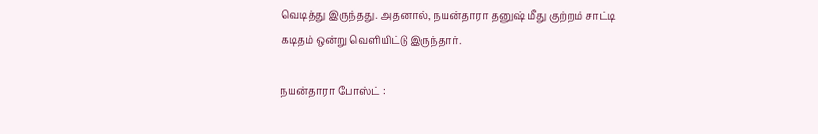வெடித்து இருந்தது. அதனால், நயன்தாரா தனுஷ் மீது குற்றம் சாட்டி கடிதம் ஒன்று வெளியிட்டு இருந்தார்.

நயன்தாரா போஸ்ட் :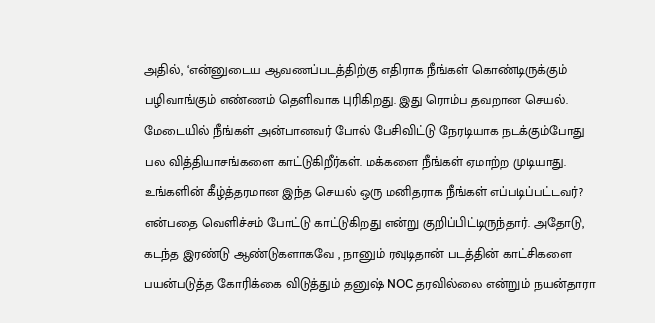அதில், ‘என்னுடைய ஆவணப்படத்திற்கு எதிராக நீங்கள் கொண்டிருக்கும் பழிவாங்கும் எண்ணம் தெளிவாக புரிகிறது. இது ரொம்ப தவறான செயல். மேடையில் நீங்கள் அன்பானவர் போல் பேசிவிட்டு நேரடியாக நடக்கும்போது பல வித்தியாசங்களை காட்டுகிறீர்கள். மக்களை நீங்கள் ஏமாற்ற முடியாது. உங்களின் கீழ்த்தரமான இந்த செயல் ஒரு மனிதராக நீங்கள் எப்படிப்பட்டவர்? என்பதை வெளிச்சம் போட்டு காட்டுகிறது என்று குறிப்பிட்டிருந்தார். அதோடு, கடந்த இரண்டு ஆண்டுகளாகவே , நானும் ரவுடிதான் படத்தின் காட்சிகளை பயன்படுத்த கோரிக்கை விடுத்தும் தனுஷ் NOC தரவில்லை என்றும் நயன்தாரா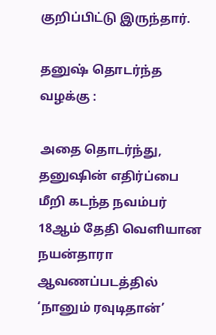குறிப்பிட்டு இருந்தார்.

தனுஷ் தொடர்ந்த வழக்கு :

அதை தொடர்ந்து, தனுஷின் எதிர்ப்பை மீறி கடந்த நவம்பர் 18ஆம் தேதி வெளியான நயன்தாரா ஆவணப்படத்தில் ‘நானும் ரவுடிதான்’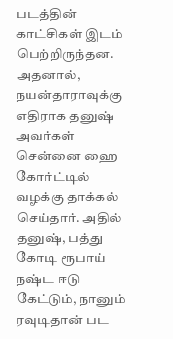படத்தின் காட்சிகள் இடம் பெற்றிருந்தன. அதனால், நயன்தாராவுக்கு எதிராக தனுஷ் அவர்கள் சென்னை ஹை கோர்ட்டில் வழக்கு தாக்கல் செய்தார். அதில் தனுஷ், பத்து கோடி ரூபாய் நஷ்ட ஈடு கேட்டும், நானும் ரவுடிதான் பட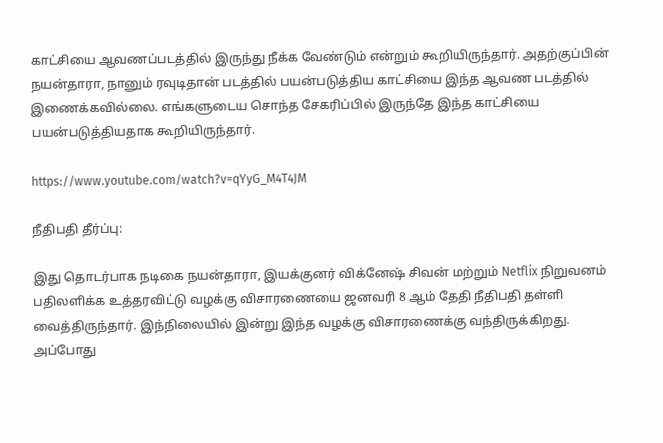காட்சியை ஆவணப்படத்தில் இருந்து நீக்க வேண்டும் என்றும் கூறியிருந்தார். அதற்குப்பின் நயன்தாரா, நானும் ரவுடிதான் படத்தில் பயன்படுத்திய காட்சியை இந்த ஆவண படத்தில் இணைக்கவில்லை. எங்களுடைய சொந்த சேகரிப்பில் இருந்தே இந்த காட்சியை பயன்படுத்தியதாக கூறியிருந்தார்.

https://www.youtube.com/watch?v=qYyG_M4T4JM

நீதிபதி தீர்ப்பு:

இது தொடர்பாக நடிகை நயன்தாரா, இயக்குனர் விக்னேஷ் சிவன் மற்றும் Netflix நிறுவனம் பதிலளிக்க உத்தரவிட்டு வழக்கு விசாரணையை ஜனவரி 8 ஆம் தேதி நீதிபதி தள்ளி வைத்திருந்தார். இந்நிலையில் இன்று இந்த வழக்கு விசாரணைக்கு வந்திருக்கிறது. அப்போது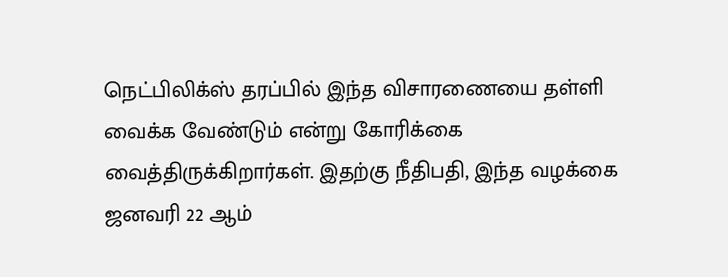நெட்பிலிக்ஸ் தரப்பில் இந்த விசாரணையை தள்ளி வைக்க வேண்டும் என்று கோரிக்கை வைத்திருக்கிறார்கள். இதற்கு நீதிபதி, இந்த வழக்கை ஜனவரி 22 ஆம்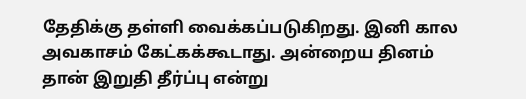தேதிக்கு தள்ளி வைக்கப்படுகிறது. இனி கால அவகாசம் கேட்கக்கூடாது. அன்றைய தினம் தான் இறுதி தீர்ப்பு என்று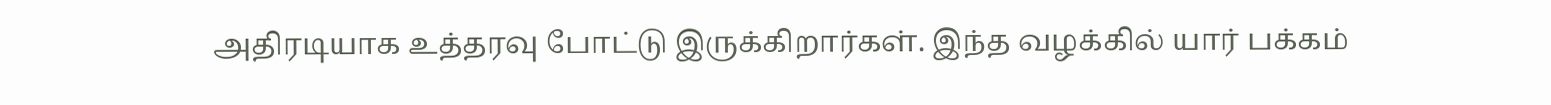அதிரடியாக உத்தரவு போட்டு இருக்கிறார்கள். இந்த வழக்கில் யார் பக்கம்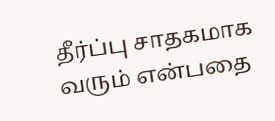தீர்ப்பு சாதகமாக வரும் என்பதை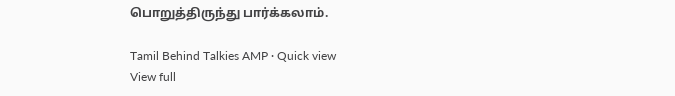பொறுத்திருந்து பார்க்கலாம்.

Tamil Behind Talkies AMP · Quick view
View full